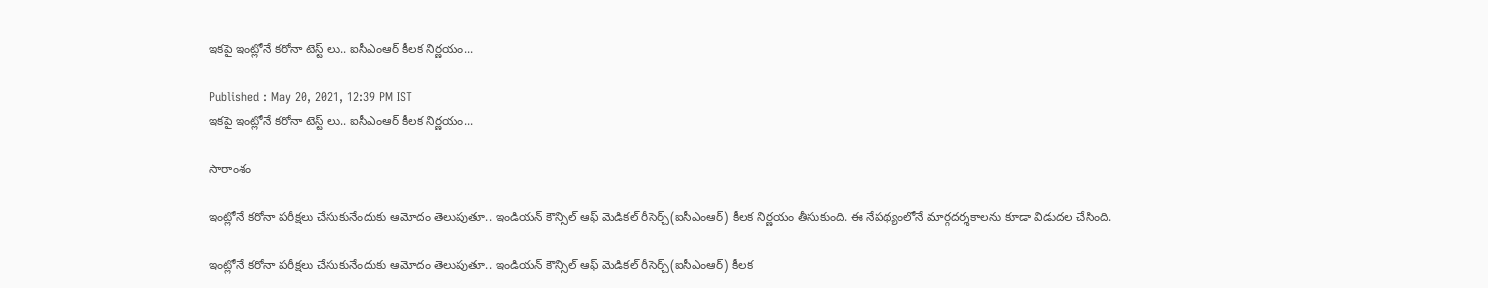ఇకపై ఇంట్లోనే కరోనా టెస్ట్ లు.. ఐసీఎంఆర్ కీలక నిర్ణయం...

Published : May 20, 2021, 12:39 PM IST
ఇకపై ఇంట్లోనే కరోనా టెస్ట్ లు.. ఐసీఎంఆర్ కీలక నిర్ణయం...

సారాంశం

ఇంట్లోనే కరోనా పరీక్షలు చేసుకునేందుకు ఆమోదం తెలుపుతూ.. ఇండియన్ కౌన్సిల్ ఆఫ్ మెడికల్ రీసెర్చ్(ఐసీఎంఆర్) కీలక నిర్ణయం తీసుకుంది. ఈ నేపథ్యంలోనే మార్గదర్శకాలను కూడా విడుదల చేసింది.

ఇంట్లోనే కరోనా పరీక్షలు చేసుకునేందుకు ఆమోదం తెలుపుతూ.. ఇండియన్ కౌన్సిల్ ఆఫ్ మెడికల్ రీసెర్చ్(ఐసీఎంఆర్) కీలక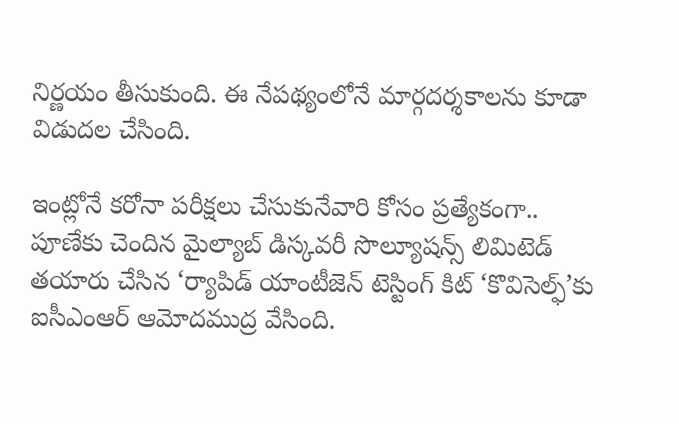నిర్ణయం తీసుకుంది. ఈ నేపథ్యంలోనే మార్గదర్శకాలను కూడా విడుదల చేసింది.

ఇంట్లోనే కరోనా పరీక్షలు చేసుకునేవారి కోసం ప్రత్యేకంగా.. పూణేకు చెందిన మైల్యాబ్ డిస్కవరీ సొల్యూషన్స్ లిమిటెడ్ తయారు చేసిన ‘ర్యాపిడ్‌ యాంటీజెన్‌ టెస్టింగ్‌ కిట్‌ ‘కొవిసెల్ఫ్‌’కు ఐసీఎంఆర్‌ ఆమోదముద్ర వేసింది.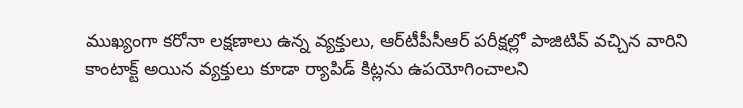ముఖ్యంగా కరోనా లక్షణాలు ఉన్న వ్యక్తులు, ఆర్‌టీపీసీఆర్ పరీక్షల్లో పాజిటివ్ వచ్చిన వారిని కాంటాక్ట్ అయిన వ్యక్తులు కూడా ర్యాపిడ్ కిట్లను ఉపయోగించాలని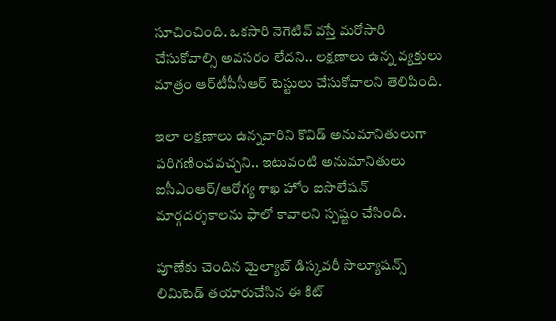సూచించింది. ఒకసారి నెగెటివ్ వస్తే మరోసారి చేసుకోవాల్సి అవసరం లేదని.. లక్షణాలు ఉన్న వ్యక్తులు మాత్రం ఆర్‌టీపీసీఆర్ టెస్టులు చేసుకోవాలని తెలిపింది.

ఇలా లక్షణాలు ఉన్నవారిని కొవిడ్ అనుమానితులుగా పరిగణించవచ్చని.. ఇటువంటి అనుమానితులు ఐసీఎంఆర్‌/ఆరోగ్య శాఖ హోం ఐసొలేషన్‌ మార్గదర్శకాలను ఫాలో కావాలని స్పష్టం చేసింది.

పూణేకు చెందిన మైల్యాబ్ డిస్కవరీ సొల్యూషన్స్ లిమిటెడ్ తయారుచేసిన ఈ కిట్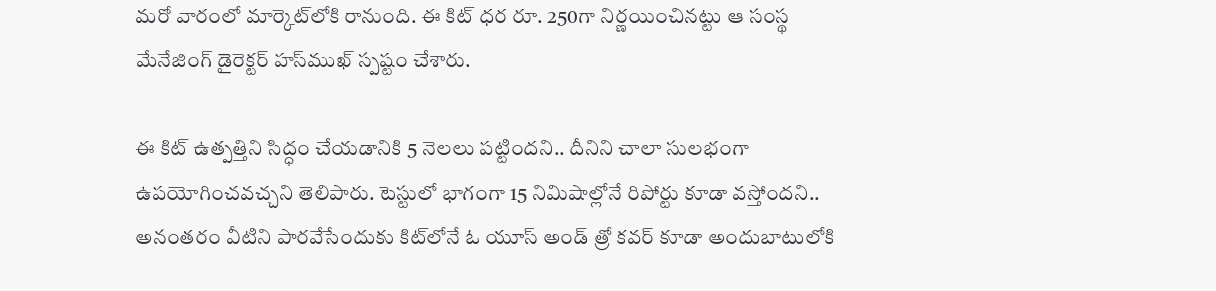మరో వారంలో మార్కెట్‌లోకి రానుంది. ఈ కిట్ ధర రూ. 250గా నిర్ణయించినట్టు ఆ సంస్థ మేనేజింగ్ డైరెక్టర్ హస్‌ముఖ్ స్పష్టం చేశారు.

ఈ కిట్‌ ఉత్పత్తిని సిద్ధం చేయడానికి 5 నెలలు పట్టిందని.. దీనిని చాలా సులభంగా ఉపయోగించవచ్చని తెలిపారు. టెస్టులో భాగంగా 15 నిమిషాల్లోనే రిపోర్టు కూడా వస్తోందని.. అనంతరం వీటిని పారవేసేందుకు కిట్‌లోనే ఓ యూస్ అండ్ త్రో కవర్‌ కూడా అందుబాటులోకి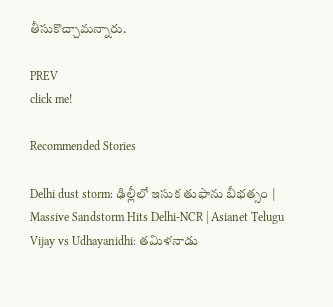తీసుకొచ్చామన్నారు.

PREV
click me!

Recommended Stories

Delhi dust storm: ఢిల్లీలో ఇసుక తుఫాను బీభత్సం | Massive Sandstorm Hits Delhi-NCR | Asianet Telugu
Vijay vs Udhayanidhi: తమిళనాడు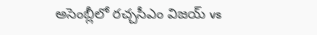అసెంబ్లీలో రచ్చసీఎం విజయ్ vs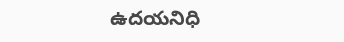ఉదయనిధి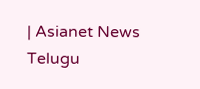| Asianet News Telugu